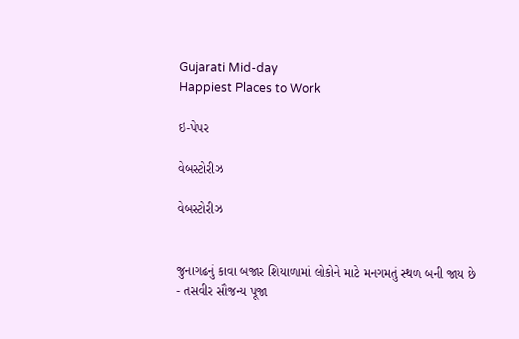Gujarati Mid-day
Happiest Places to Work

ઇ-પેપર

વેબસ્ટોરીઝ

વેબસ્ટોરીઝ


જુનાગઢનું કાવા બજાર શિયાળામાં લોકોને માટે મનગમતું સ્થળ બની જાય છે - તસવીર સૌજન્ય પૂજા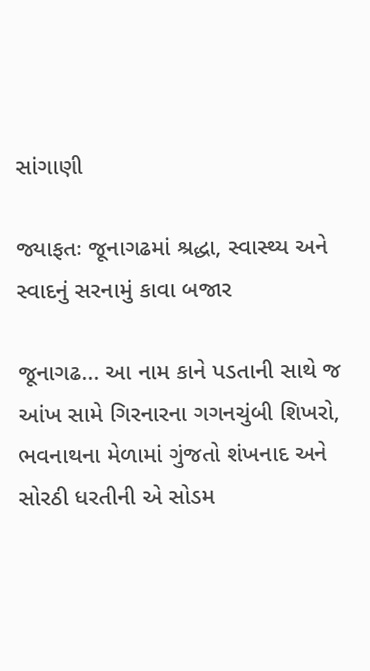સાંગાણી

જ્યાફતઃ જૂનાગઢમાં શ્રદ્ધા, સ્વાસ્થ્ય અને સ્વાદનું સરનામું કાવા બજાર

જૂનાગઢ... આ નામ કાને પડતાની સાથે જ આંખ સામે ગિરનારના ગગનચુંબી શિખરો, ભવનાથના મેળામાં ગુંજતો શંખનાદ અને સોરઠી ધરતીની એ સોડમ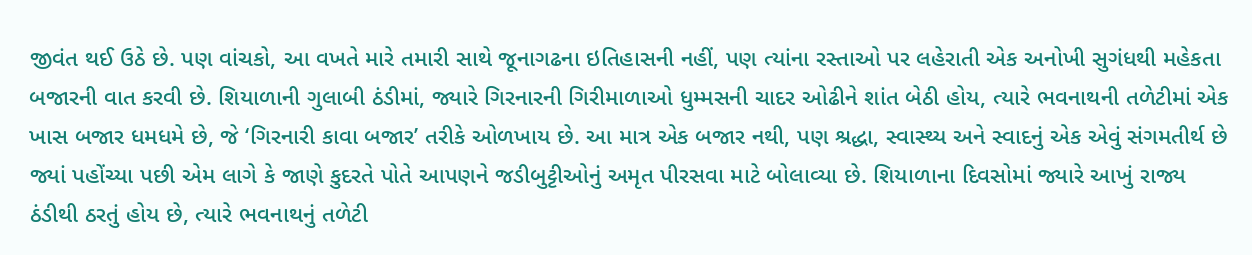જીવંત થઈ ઉઠે છે. પણ વાંચકો, આ વખતે મારે તમારી સાથે જૂનાગઢના ઇતિહાસની નહીં, પણ ત્યાંના રસ્તાઓ પર લહેરાતી એક અનોખી સુગંધથી મહેકતા બજારની વાત કરવી છે. શિયાળાની ગુલાબી ઠંડીમાં, જ્યારે ગિરનારની ગિરીમાળાઓ ધુમ્મસની ચાદર ઓઢીને શાંત બેઠી હોય, ત્યારે ભવનાથની તળેટીમાં એક ખાસ બજાર ધમધમે છે, જે ‘ગિરનારી કાવા બજાર’ તરીકે ઓળખાય છે. આ માત્ર એક બજાર નથી, પણ શ્રદ્ધા, સ્વાસ્થ્ય અને સ્વાદનું એક એવું સંગમતીર્થ છે જ્યાં પહોંચ્યા પછી એમ લાગે કે જાણે કુદરતે પોતે આપણને જડીબુટ્ટીઓનું અમૃત પીરસવા માટે બોલાવ્યા છે. શિયાળાના દિવસોમાં જ્યારે આખું રાજ્ય ઠંડીથી ઠરતું હોય છે, ત્યારે ભવનાથનું તળેટી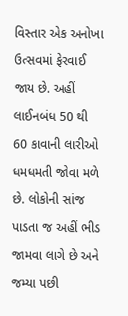વિસ્તાર એક અનોખા ઉત્સવમાં ફેરવાઈ જાય છે. અહીં લાઈનબંધ 50 થી 60 કાવાની લારીઓ ધમધમતી જોવા મળે છે. લોકોની સાંજ પાડતા જ અહીં ભીડ જામવા લાગે છે અને જમ્યા પછી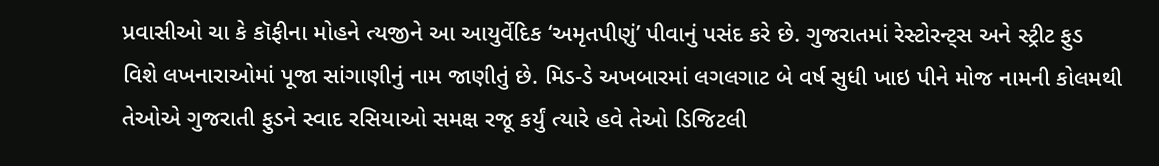પ્રવાસીઓ ચા કે કૉફીના મોહને ત્યજીને આ આયુર્વેદિક ‘અમૃતપીણું’ પીવાનું પસંદ કરે છે. ગુજરાતમાં રેસ્ટોરન્ટ્સ અને સ્ટ્રીટ ફુડ વિશે લખનારાઓમાં પૂજા સાંગાણીનું નામ જાણીતું છે. મિડ-ડે અખબારમાં લગલગાટ બે વર્ષ સુધી ખાઇ પીને મોજ નામની કોલમથી તેઓએ ગુજરાતી ફુડને સ્વાદ રસિયાઓ સમક્ષ રજૂ કર્યું ત્યારે હવે તેઓ ડિજિટલી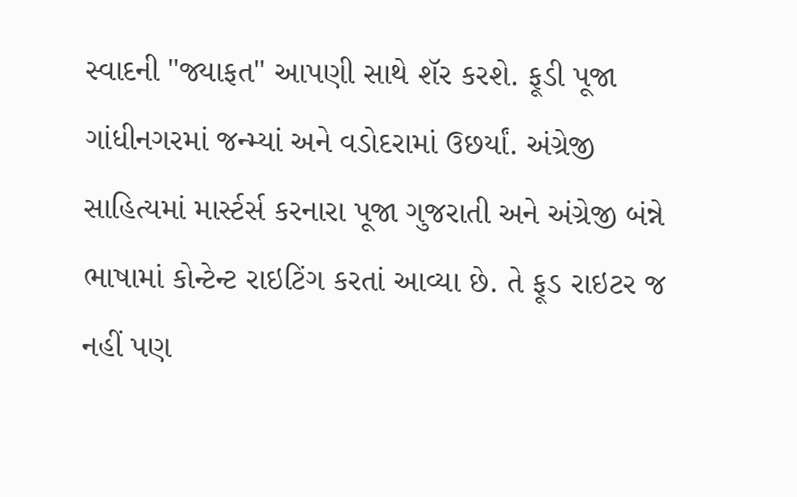સ્વાદની "જ્યાફત" આપણી સાથે શૅર કરશે. ફૂડી પૂજા ગાંધીનગરમાં જન્મ્યાં અને વડોદરામાં ઉછર્યાં. અંગ્રેજી સાહિત્યમાં માર્સ્ટર્સ કરનારા પૂજા ગુજરાતી અને અંગ્રેજી બંન્ને ભાષામાં કોન્ટેન્ટ રાઇટિંગ કરતાં આવ્યા છે. તે ફૂડ રાઇટર જ નહીં પણ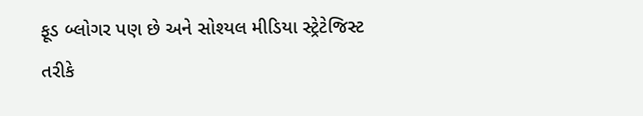ફૂડ બ્લોગર પણ છે અને સોશ્યલ મીડિયા સ્ટ્રેટેજિસ્ટ તરીકે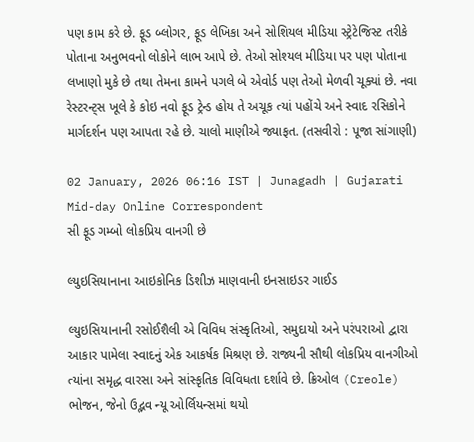પણ કામ કરે છે. ફૂડ બ્લોગર, ફૂડ લેખિકા અને સોશિયલ મીડિયા સ્ટ્રેટેજિસ્ટ તરીકે પોતાના અનુભવનો લોકોને લાભ આપે છે. તેઓ સોશ્યલ મીડિયા પર પણ પોતાના લખાણો મુકે છે તથા તેમના કામને પગલે બે એવોર્ડ પણ તેઓ મેળવી ચૂક્યાં છે. નવા રેસ્ટરન્ટ્સ ખૂલે કે કોઇ નવો ફૂડ ટ્રેન્ડ હોય તે અચૂક ત્યાં પહોંચે અને સ્વાદ રસિકોને માર્ગદર્શન પણ આપતા રહે છે. ચાલો માણીએ જ્યાફત. (તસવીરો : પૂજા સાંગાણી)

02 January, 2026 06:16 IST | Junagadh | Gujarati Mid-day Online Correspondent
સી ફૂડ ગમ્બો લોકપ્રિય વાનગી છે

લ્યુઇસિયાનાના આઇકોનિક ડિશીઝ માણવાની ઇનસાઇડર ગાઈડ

લ્યુઇસિયાનાની રસોઈશૈલી એ વિવિધ સંસ્કૃતિઓ, સમુદાયો અને પરંપરાઓ દ્વારા આકાર પામેલા સ્વાદનું એક આકર્ષક મિશ્રણ છે. રાજ્યની સૌથી લોકપ્રિય વાનગીઓ ત્યાંના સમૃદ્ધ વારસા અને સાંસ્કૃતિક વિવિધતા દર્શાવે છે. ક્રિઓલ (Creole) ભોજન, જેનો ઉદ્ભવ ન્યૂ ઓર્લિયન્સમાં થયો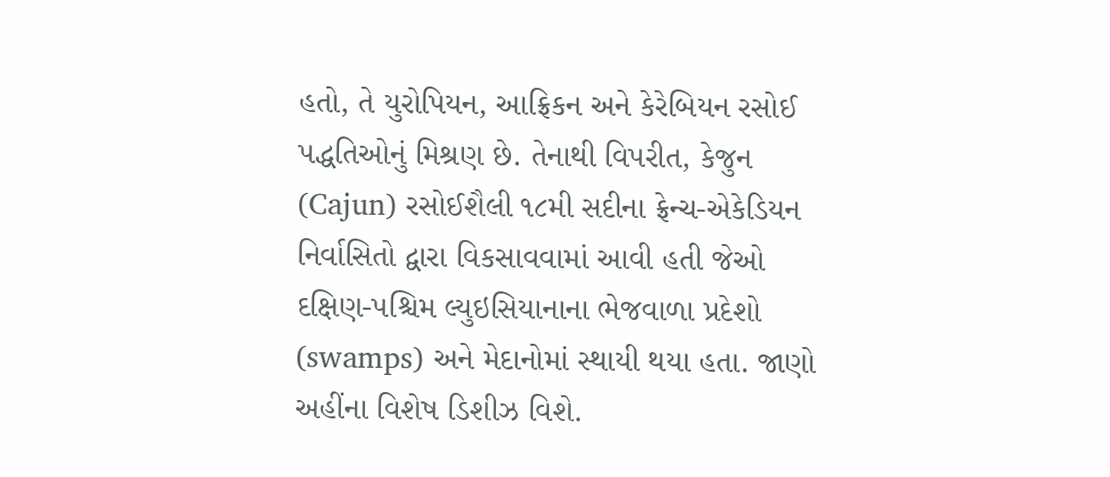હતો, તે યુરોપિયન, આફ્રિકન અને કેરેબિયન રસોઈ પદ્ધતિઓનું મિશ્રણ છે. તેનાથી વિપરીત, કેજુન (Cajun) રસોઈશૈલી ૧૮મી સદીના ફ્રેન્ચ-એકેડિયન નિર્વાસિતો દ્વારા વિકસાવવામાં આવી હતી જેઓ દક્ષિણ-પશ્ચિમ લ્યુઇસિયાનાના ભેજવાળા પ્રદેશો (swamps) અને મેદાનોમાં સ્થાયી થયા હતા. જાણો અહીંના વિશેષ ડિશીઝ વિશે.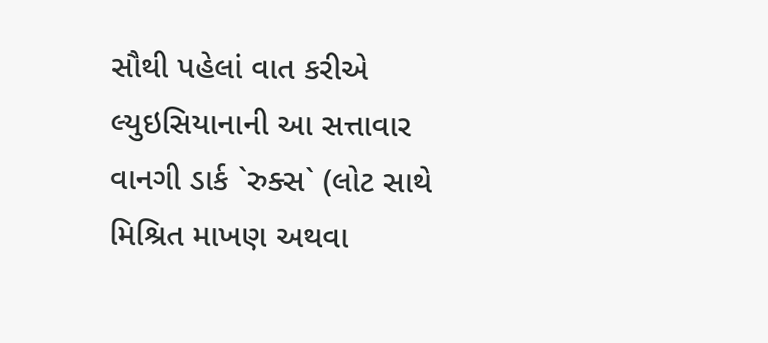સૌથી પહેલાં વાત કરીએ લ્યુઇસિયાનાની આ સત્તાવાર વાનગી ડાર્ક `રુક્સ` (લોટ સાથે મિશ્રિત માખણ અથવા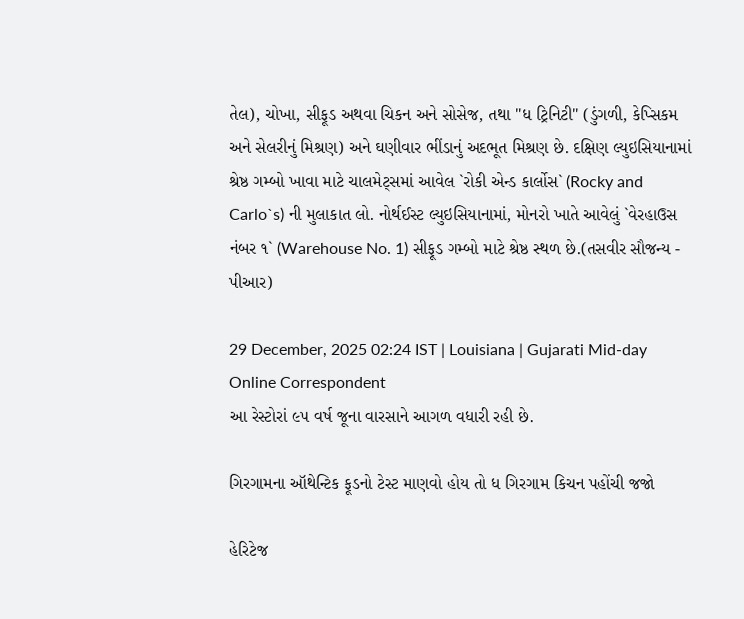તેલ), ચોખા, સીફૂડ અથવા ચિકન અને સોસેજ, તથા "ધ ટ્રિનિટી" (ડુંગળી, કેપ્સિકમ અને સેલરીનું મિશ્રણ) અને ઘણીવાર ભીંડાનું અદભૂત મિશ્રણ છે. દક્ષિણ લ્યુઇસિયાનામાં શ્રેષ્ઠ ગમ્બો ખાવા માટે ચાલમેટ્સમાં આવેલ `રોકી એન્ડ કાર્લોસ` (Rocky and Carlo`s) ની મુલાકાત લો. નોર્થઈસ્ટ લ્યુઇસિયાનામાં, મોનરો ખાતે આવેલું `વેરહાઉસ નંબર ૧` (Warehouse No. 1) સીફૂડ ગમ્બો માટે શ્રેષ્ઠ સ્થળ છે.(તસવીર સૌજન્ય - પીઆર)

29 December, 2025 02:24 IST | Louisiana | Gujarati Mid-day Online Correspondent
આ રેસ્ટોરાં ૯૫ વર્ષ જૂના વારસાને આગળ વધારી રહી છે.

ગિરગામના ઑથેન્ટિક ફૂડનો ટેસ્ટ માણવો હોય તો ધ ગિરગામ કિચન પહોંચી જજો

હેરિટેજ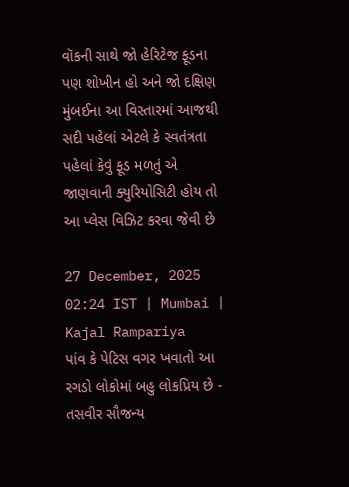વૉકની સાથે જો હેરિટેજ ફૂડના પણ શોખીન હો અને જો દક્ષિણ મુંબઈના આ વિસ્તારમાં આજથી સદી પહેલાં એટલે કે સ્વતંત્રતા પહેલાં કેવું ફૂડ મળતું એ જાણવાની ક્યુરિયોસિટી હોય તો આ પ્લેસ વિઝિટ કરવા જેવી છે

27 December, 2025 02:24 IST | Mumbai | Kajal Rampariya
પાંવ કે પેટિસ વગર ખવાતો આ રગડો લોકોમાં બહુ લોકપ્રિય છે -  તસવીર સૌજન્ય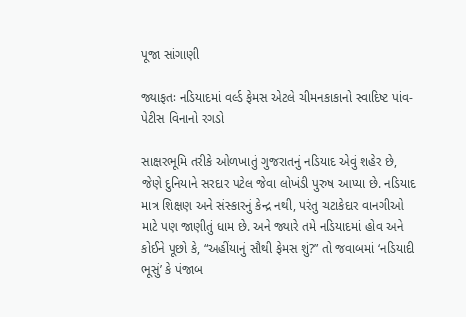પૂજા સાંગાણી

જ્યાફતઃ નડિયાદમાં વર્લ્ડ ફેમસ એટલે ચીમનકાકાનો સ્વાદિષ્ટ પાંવ-પેટીસ વિનાનો રગડો

સાક્ષરભૂમિ તરીકે ઓળખાતું ગુજરાતનું નડિયાદ એવું શહેર છે, જેણે દુનિયાને સરદાર પટેલ જેવા લોખંડી પુરુષ આપ્યા છે. નડિયાદ માત્ર શિક્ષણ અને સંસ્કારનું કેન્દ્ર નથી, પરંતુ ચટાકેદાર વાનગીઓ માટે પણ જાણીતું ધામ છે. અને જ્યારે તમે નડિયાદમાં હોવ અને કોઈને પૂછો કે, “અહીંયાનું સૌથી ફેમસ શું?” તો જવાબમાં ‘નડિયાદી ભૂસું’ કે પંજાબ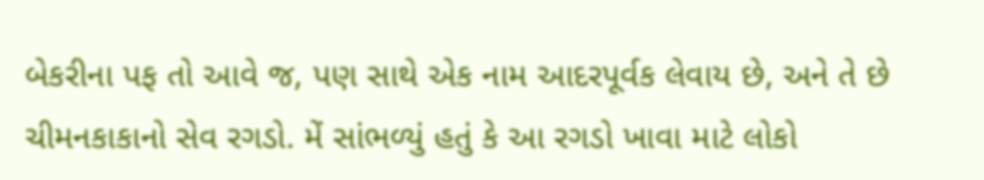બેકરીના પફ તો આવે જ, પણ સાથે એક નામ આદરપૂર્વક લેવાય છે, અને તે છે ચીમનકાકાનો સેવ રગડો. મેં સાંભળ્યું હતું કે આ રગડો ખાવા માટે લોકો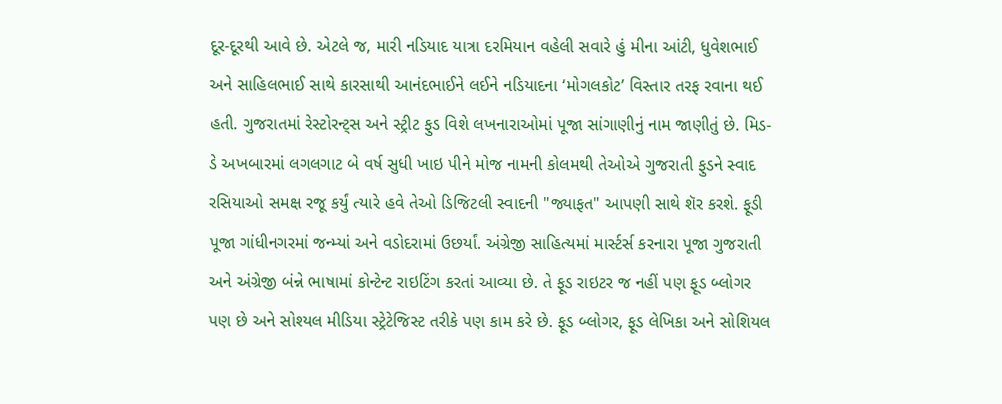દૂર-દૂરથી આવે છે. એટલે જ, મારી નડિયાદ યાત્રા દરમિયાન વહેલી સવારે હું મીના આંટી, ધુવેશભાઈ અને સાહિલભાઈ સાથે કારસાથી આનંદભાઈને લઈને નડિયાદના ‘મોગલકોટ’ વિસ્તાર તરફ રવાના થઈ હતી. ગુજરાતમાં રેસ્ટોરન્ટ્સ અને સ્ટ્રીટ ફુડ વિશે લખનારાઓમાં પૂજા સાંગાણીનું નામ જાણીતું છે. મિડ-ડે અખબારમાં લગલગાટ બે વર્ષ સુધી ખાઇ પીને મોજ નામની કોલમથી તેઓએ ગુજરાતી ફુડને સ્વાદ રસિયાઓ સમક્ષ રજૂ કર્યું ત્યારે હવે તેઓ ડિજિટલી સ્વાદની "જ્યાફત" આપણી સાથે શૅર કરશે. ફૂડી પૂજા ગાંધીનગરમાં જન્મ્યાં અને વડોદરામાં ઉછર્યાં. અંગ્રેજી સાહિત્યમાં માર્સ્ટર્સ કરનારા પૂજા ગુજરાતી અને અંગ્રેજી બંન્ને ભાષામાં કોન્ટેન્ટ રાઇટિંગ કરતાં આવ્યા છે. તે ફૂડ રાઇટર જ નહીં પણ ફૂડ બ્લોગર પણ છે અને સોશ્યલ મીડિયા સ્ટ્રેટેજિસ્ટ તરીકે પણ કામ કરે છે. ફૂડ બ્લોગર, ફૂડ લેખિકા અને સોશિયલ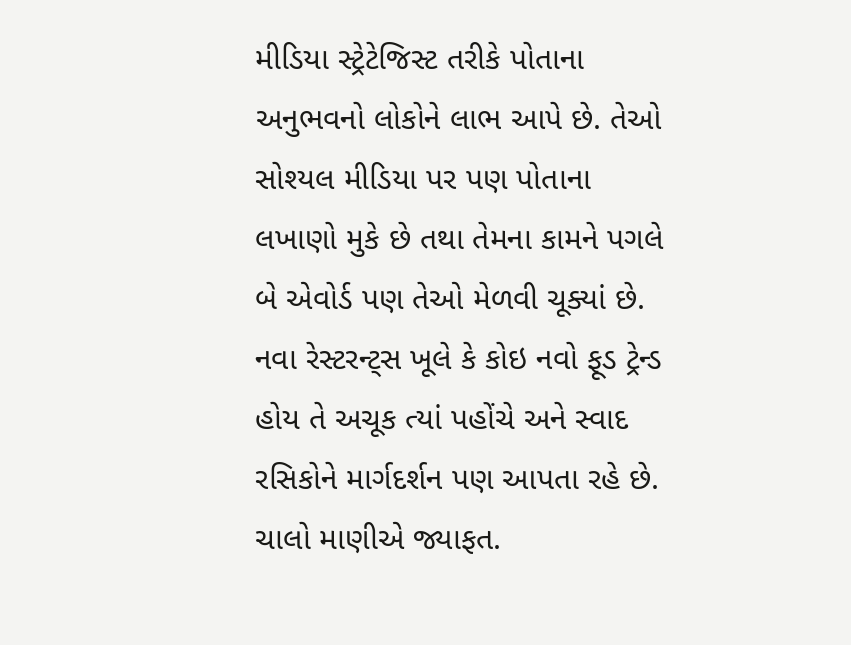મીડિયા સ્ટ્રેટેજિસ્ટ તરીકે પોતાના અનુભવનો લોકોને લાભ આપે છે. તેઓ સોશ્યલ મીડિયા પર પણ પોતાના લખાણો મુકે છે તથા તેમના કામને પગલે બે એવોર્ડ પણ તેઓ મેળવી ચૂક્યાં છે. નવા રેસ્ટરન્ટ્સ ખૂલે કે કોઇ નવો ફૂડ ટ્રેન્ડ હોય તે અચૂક ત્યાં પહોંચે અને સ્વાદ રસિકોને માર્ગદર્શન પણ આપતા રહે છે. ચાલો માણીએ જ્યાફત.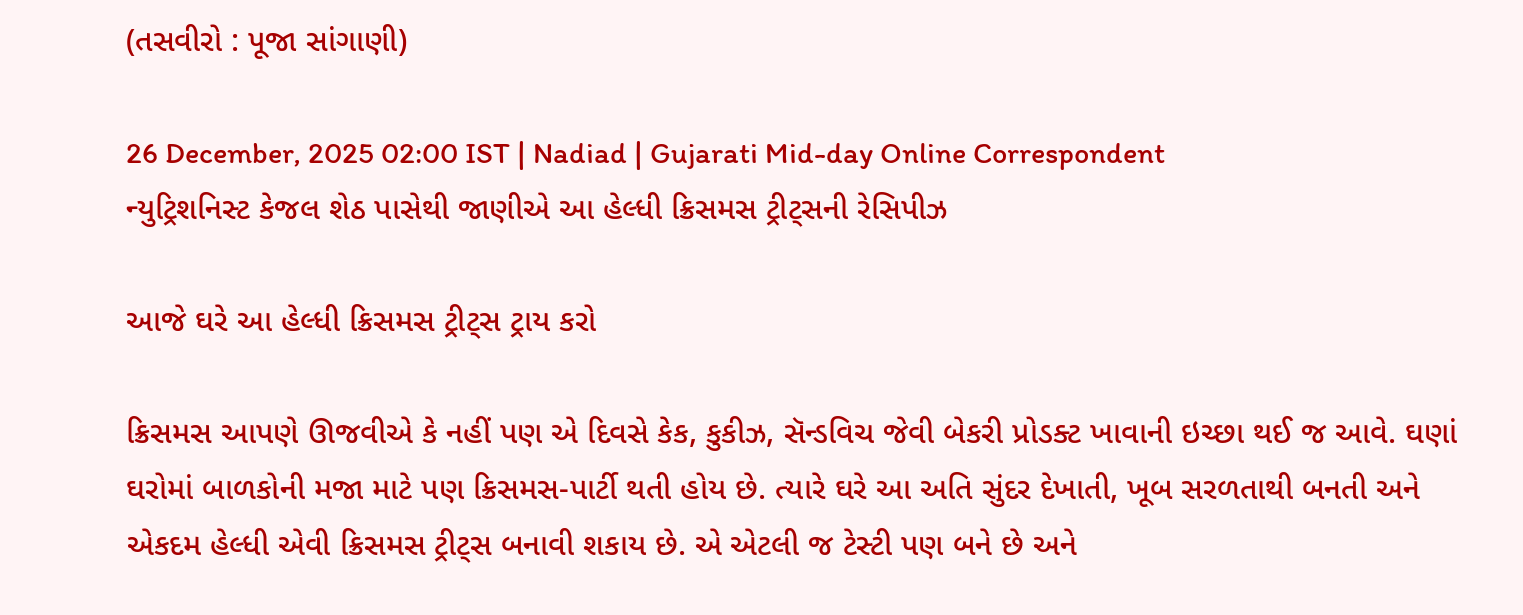(તસવીરો : પૂજા સાંગાણી)

26 December, 2025 02:00 IST | Nadiad | Gujarati Mid-day Online Correspondent
ન્યુટ્રિશનિસ્ટ કેજલ શેઠ પાસેથી જાણીએ આ હેલ્ધી ક્રિસમસ ટ્રીટ્સની રેસિપીઝ

આજે ઘરે આ હેલ્ધી ક્રિસમસ ટ્રીટ્સ ટ્રાય કરો

ક્રિસમસ આપણે ઊજવીએ કે નહીં પણ એ દિવસે કેક, કુકીઝ, સૅન્ડવિચ જેવી બેકરી પ્રોડક્ટ ખાવાની ઇચ્છા થઈ જ આવે. ઘણાં ઘરોમાં બાળકોની મજા માટે પણ ક્રિસમસ-પાર્ટી થતી હોય છે. ત્યારે ઘરે આ અતિ સુંદર દેખાતી, ખૂબ સરળતાથી બનતી અને એકદમ હેલ્ધી એવી ક્રિસમસ ટ્રીટ્સ બનાવી શકાય છે. એ એટલી જ ટેસ્ટી પણ બને છે અને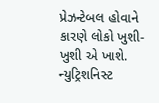પ્રેઝન્ટેબલ હોવાને કારણે લોકો ખુશી-ખુશી એ ખાશે. ન્યુટ્રિશનિસ્ટ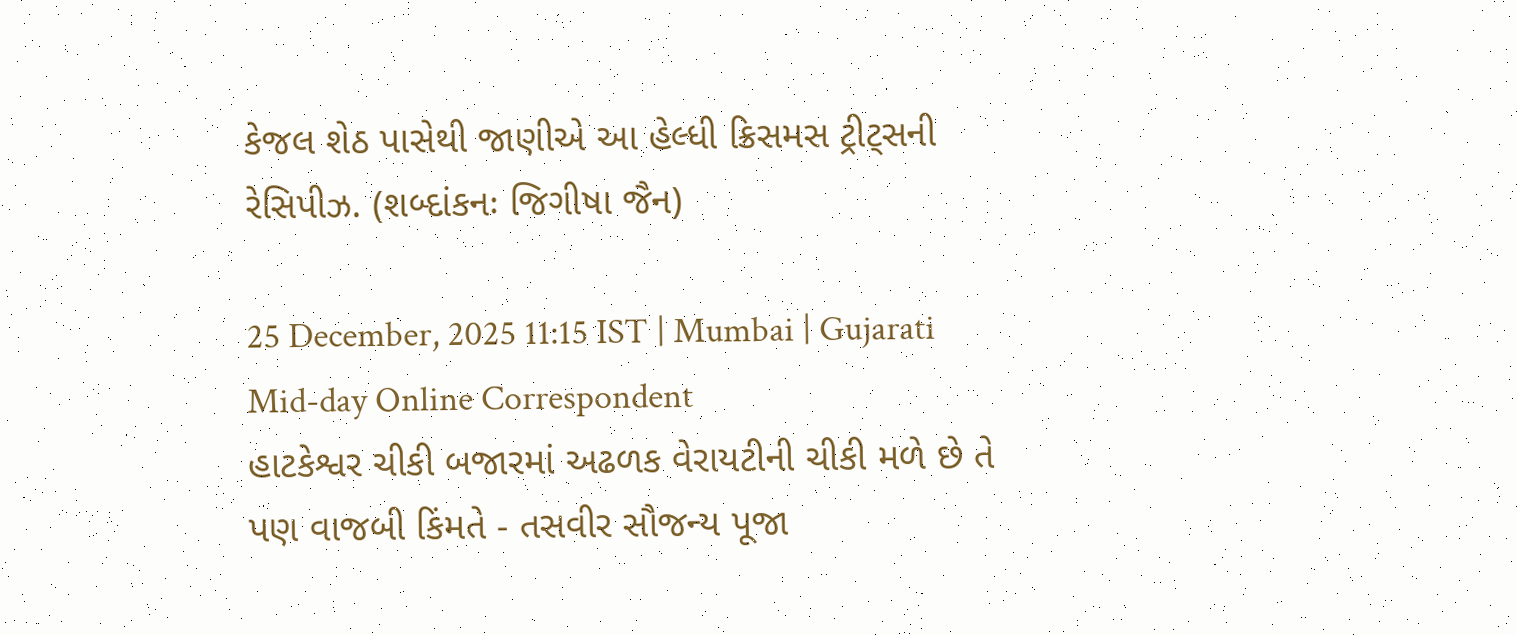કેજલ શેઠ પાસેથી જાણીએ આ હેલ્ધી ક્રિસમસ ટ્રીટ્સની રેસિપીઝ. (શબ્દાંકનઃ જિગીષા જૈન)

25 December, 2025 11:15 IST | Mumbai | Gujarati Mid-day Online Correspondent
હાટકેશ્વર ચીકી બજારમાં અઢળક વેરાયટીની ચીકી મળે છે તે પણ વાજબી કિંમતે - તસવીર સૌજન્ય પૂજા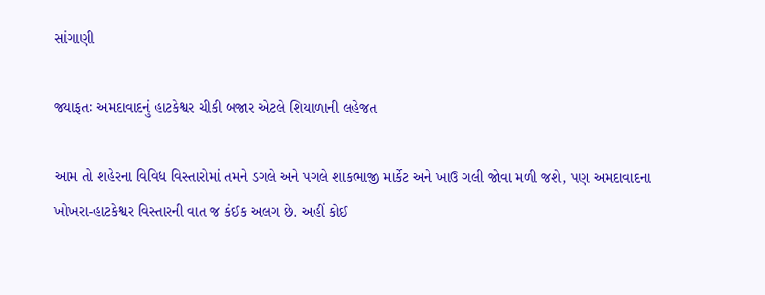સાંગાણી

જ્યાફતઃ અમદાવાદનું હાટકેશ્વર ચીકી બજાર એટલે શિયાળાની લહેજત

આમ તો શહેરના વિવિધ વિસ્તારોમાં તમને ડગલે અને પગલે શાકભાજી માર્કેટ અને ખાઉ ગલી જોવા મળી જશે, પણ અમદાવાદના ખોખરા-હાટકેશ્વર વિસ્તારની વાત જ કંઈક અલગ છે. અહીં કોઈ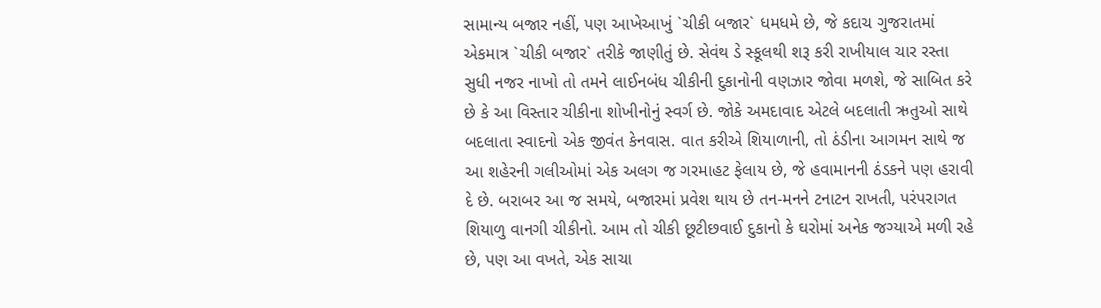સામાન્ય બજાર નહીં, પણ આખેઆખું `ચીકી બજાર` ધમધમે છે, જે કદાચ ગુજરાતમાં એકમાત્ર `ચીકી બજાર` તરીકે જાણીતું છે. સેવંથ ડે સ્કૂલથી શરૂ કરી રાખીયાલ ચાર રસ્તા સુધી નજર નાખો તો તમને લાઈનબંધ ચીકીની દુકાનોની વણઝાર જોવા મળશે, જે સાબિત કરે છે કે આ વિસ્તાર ચીકીના શોખીનોનું સ્વર્ગ છે. જોકે અમદાવાદ એટલે બદલાતી ઋતુઓ સાથે બદલાતા સ્વાદનો એક જીવંત કેનવાસ. વાત કરીએ શિયાળાની, તો ઠંડીના આગમન સાથે જ આ શહેરની ગલીઓમાં એક અલગ જ ગરમાહટ ફેલાય છે, જે હવામાનની ઠંડકને પણ હરાવી દે છે. બરાબર આ જ સમયે, બજારમાં પ્રવેશ થાય છે તન-મનને ટનાટન રાખતી, પરંપરાગત શિયાળુ વાનગી ચીકીનો. આમ તો ચીકી છૂટીછવાઈ દુકાનો કે ઘરોમાં અનેક જગ્યાએ મળી રહે છે, પણ આ વખતે, એક સાચા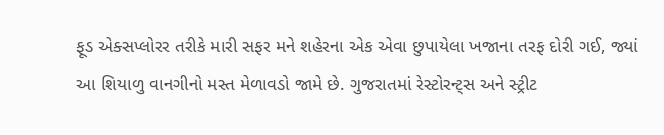ફૂડ એક્સપ્લોરર તરીકે મારી સફર મને શહેરના એક એવા છુપાયેલા ખજાના તરફ દોરી ગઈ, જ્યાં આ શિયાળુ વાનગીનો મસ્ત મેળાવડો જામે છે. ગુજરાતમાં રેસ્ટોરન્ટ્સ અને સ્ટ્રીટ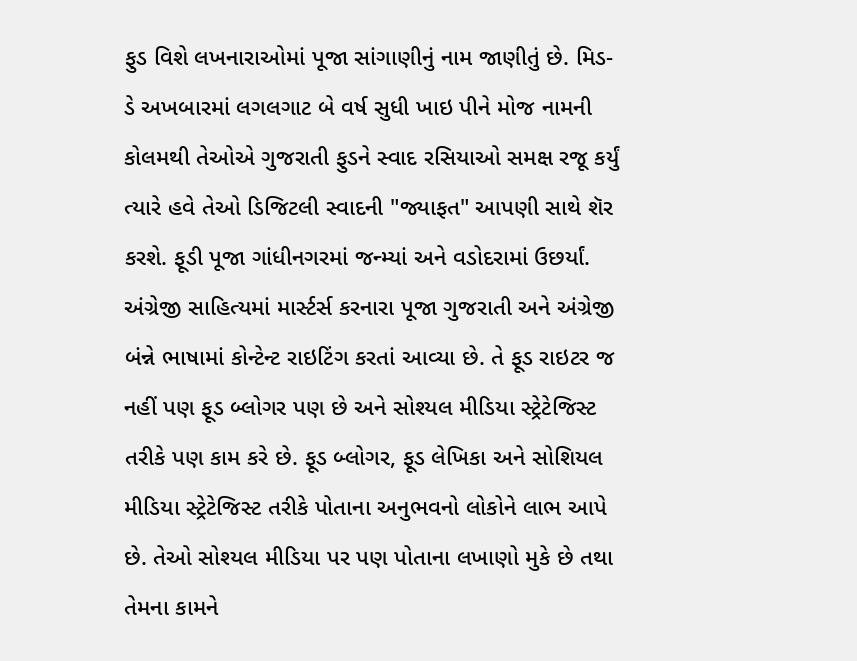ફુડ વિશે લખનારાઓમાં પૂજા સાંગાણીનું નામ જાણીતું છે. મિડ-ડે અખબારમાં લગલગાટ બે વર્ષ સુધી ખાઇ પીને મોજ નામની કોલમથી તેઓએ ગુજરાતી ફુડને સ્વાદ રસિયાઓ સમક્ષ રજૂ કર્યું ત્યારે હવે તેઓ ડિજિટલી સ્વાદની "જ્યાફત" આપણી સાથે શૅર કરશે. ફૂડી પૂજા ગાંધીનગરમાં જન્મ્યાં અને વડોદરામાં ઉછર્યાં. અંગ્રેજી સાહિત્યમાં માર્સ્ટર્સ કરનારા પૂજા ગુજરાતી અને અંગ્રેજી બંન્ને ભાષામાં કોન્ટેન્ટ રાઇટિંગ કરતાં આવ્યા છે. તે ફૂડ રાઇટર જ નહીં પણ ફૂડ બ્લોગર પણ છે અને સોશ્યલ મીડિયા સ્ટ્રેટેજિસ્ટ તરીકે પણ કામ કરે છે. ફૂડ બ્લોગર, ફૂડ લેખિકા અને સોશિયલ મીડિયા સ્ટ્રેટેજિસ્ટ તરીકે પોતાના અનુભવનો લોકોને લાભ આપે છે. તેઓ સોશ્યલ મીડિયા પર પણ પોતાના લખાણો મુકે છે તથા તેમના કામને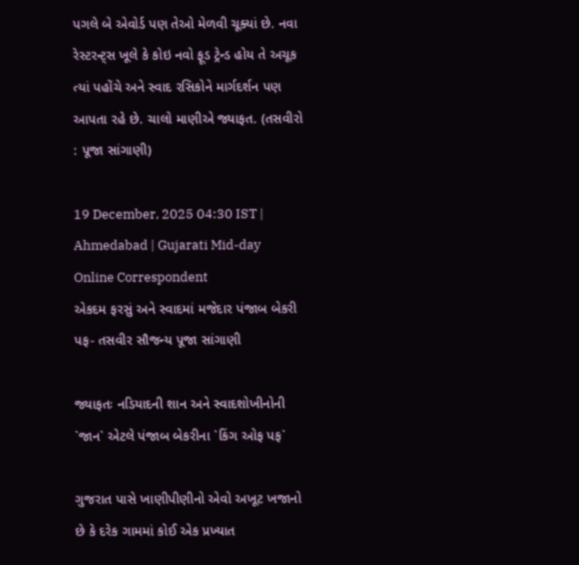પગલે બે એવોર્ડ પણ તેઓ મેળવી ચૂક્યાં છે. નવા રેસ્ટરન્ટ્સ ખૂલે કે કોઇ નવો ફૂડ ટ્રેન્ડ હોય તે અચૂક ત્યાં પહોંચે અને સ્વાદ રસિકોને માર્ગદર્શન પણ આપતા રહે છે. ચાલો માણીએ જ્યાફત. (તસવીરો : પૂજા સાંગાણી)

19 December, 2025 04:30 IST | Ahmedabad | Gujarati Mid-day Online Correspondent
એકદમ ફરસું અને સ્વાદમાં મજેદાર પંજાબ બેકરી પફ- તસવીર સૌજન્ય પૂજા સાંગાણી

જ્યાફતઃ નડિયાદની શાન અને સ્વાદશોખીનોની `જાન` એટલે પંજાબ બેકરીના `કિંગ ઓફ પફ`

ગુજરાત પાસે ખાણીપીણીનો એવો અખૂટ ખજાનો છે કે દરેક ગામમાં કોઈ એક પ્રખ્યાત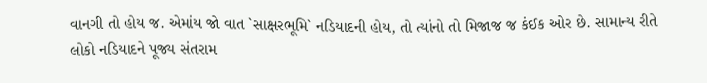વાનગી તો હોય જ. એમાંય જો વાત `સાક્ષરભૂમિ` નડિયાદની હોય, તો ત્યાંનો તો મિજાજ જ કંઈક ઓર છે. સામાન્ય રીતે લોકો નડિયાદને પૂજ્ય સંતરામ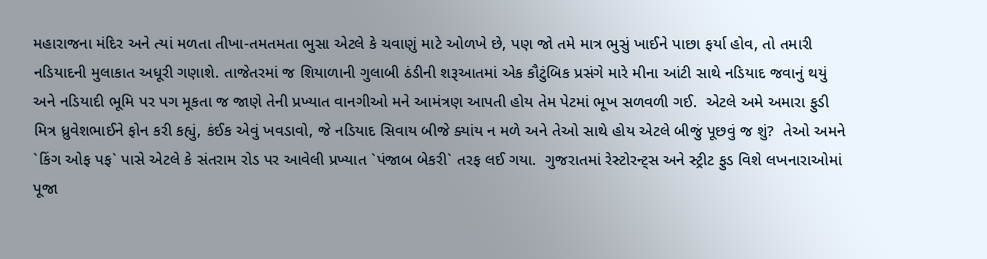મહારાજના મંદિર અને ત્યાં મળતા તીખા-તમતમતા ભુસા એટલે કે ચવાણું માટે ઓળખે છે, પણ જો તમે માત્ર ભુસું ખાઈને પાછા ફર્યા હોવ, તો તમારી નડિયાદની મુલાકાત અધૂરી ગણાશે. તાજેતરમાં જ શિયાળાની ગુલાબી ઠંડીની શરૂઆતમાં એક કૌટુંબિક પ્રસંગે મારે મીના આંટી સાથે નડિયાદ જવાનું થયું અને નડિયાદી ભૂમિ પર પગ મૂકતા જ જાણે તેની પ્રખ્યાત વાનગીઓ મને આમંત્રણ આપતી હોય તેમ પેટમાં ભૂખ સળવળી ગઈ.  એટલે અમે અમારા ફુડી મિત્ર ધ્રુવેશભાઈને ફોન કરી કહ્યું, કંઈક એવું ખવડાવો, જે નડિયાદ સિવાય બીજે ક્યાંય ન મળે અને તેઓ સાથે હોય એટલે બીજું પૂછવું જ શું?  તેઓ અમને `કિંગ ઓફ પફ` પાસે એટલે કે સંતરામ રોડ પર આવેલી પ્રખ્યાત `પંજાબ બેકરી` તરફ લઈ ગયા.  ગુજરાતમાં રેસ્ટોરન્ટ્સ અને સ્ટ્રીટ ફુડ વિશે લખનારાઓમાં પૂજા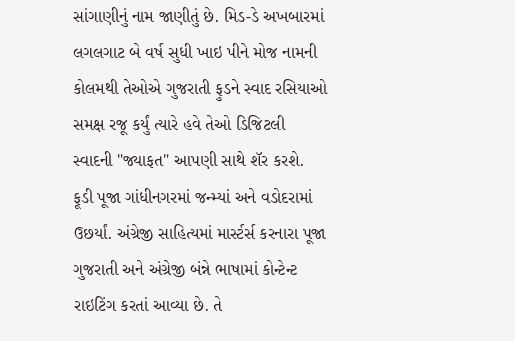સાંગાણીનું નામ જાણીતું છે. મિડ-ડે અખબારમાં લગલગાટ બે વર્ષ સુધી ખાઇ પીને મોજ નામની કોલમથી તેઓએ ગુજરાતી ફુડને સ્વાદ રસિયાઓ સમક્ષ રજૂ કર્યું ત્યારે હવે તેઓ ડિજિટલી સ્વાદની "જ્યાફત" આપણી સાથે શૅર કરશે. ફૂડી પૂજા ગાંધીનગરમાં જન્મ્યાં અને વડોદરામાં ઉછર્યાં. અંગ્રેજી સાહિત્યમાં માર્સ્ટર્સ કરનારા પૂજા ગુજરાતી અને અંગ્રેજી બંન્ને ભાષામાં કોન્ટેન્ટ રાઇટિંગ કરતાં આવ્યા છે. તે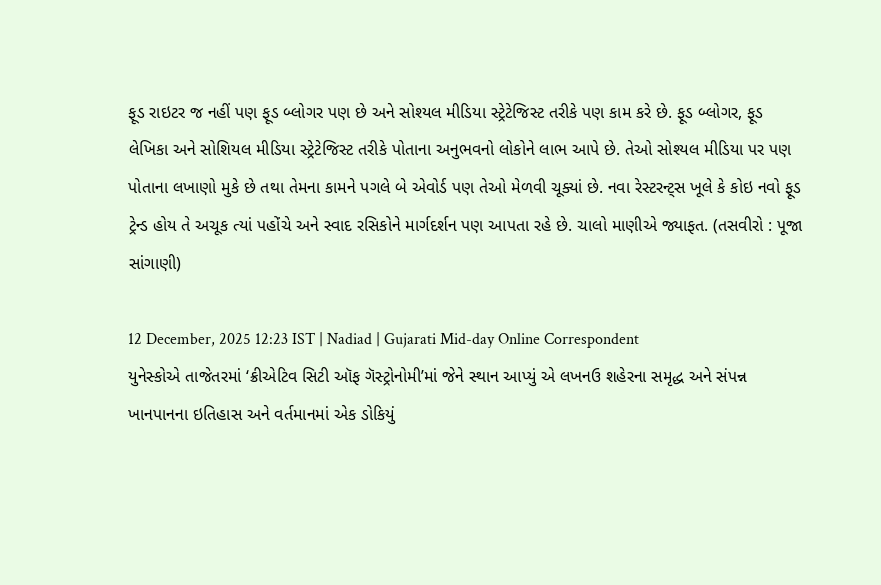ફૂડ રાઇટર જ નહીં પણ ફૂડ બ્લોગર પણ છે અને સોશ્યલ મીડિયા સ્ટ્રેટેજિસ્ટ તરીકે પણ કામ કરે છે. ફૂડ બ્લોગર, ફૂડ લેખિકા અને સોશિયલ મીડિયા સ્ટ્રેટેજિસ્ટ તરીકે પોતાના અનુભવનો લોકોને લાભ આપે છે. તેઓ સોશ્યલ મીડિયા પર પણ પોતાના લખાણો મુકે છે તથા તેમના કામને પગલે બે એવોર્ડ પણ તેઓ મેળવી ચૂક્યાં છે. નવા રેસ્ટરન્ટ્સ ખૂલે કે કોઇ નવો ફૂડ ટ્રેન્ડ હોય તે અચૂક ત્યાં પહોંચે અને સ્વાદ રસિકોને માર્ગદર્શન પણ આપતા રહે છે. ચાલો માણીએ જ્યાફત. (તસવીરો : પૂજા સાંગાણી)

12 December, 2025 12:23 IST | Nadiad | Gujarati Mid-day Online Correspondent
યુનેસ્કોએ તાજેતરમાં ‘ક્રીએટિવ સિટી ઑફ ગૅસ્ટ્રોનોમી’માં જેને સ્થાન આપ્યું એ લખનઉ શહેરના સમૃદ્ધ અને સંપન્ન ખાનપાનના ઇતિહાસ અને વર્તમાનમાં એક ડોકિયું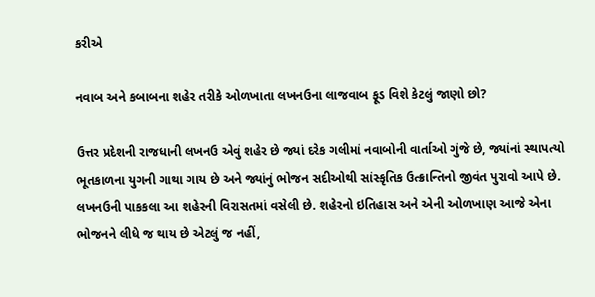કરીએ

નવાબ અને કબાબના શહેર તરીકે ઓળખાતા લખનઉના લાજવાબ ફૂડ વિશે કેટલું જાણો છો?

ઉત્તર પ્રદેશની રાજધાની લખનઉ એવું શહેર છે જ્યાં દરેક ગલીમાં નવાબોની વાર્તાઓ ગુંજે છે, જ્યાંનાં સ્થાપત્યો ભૂતકાળના યુગની ગાથા ગાય છે અને જ્યાંનું ભોજન સદીઓથી સાંસ્કૃતિક ઉત્ક્રાન્તિનો જીવંત પુરાવો આપે છે. લખનઉની પાકકલા આ શહેરની વિરાસતમાં વસેલી છે. શહેરનો ઇતિહાસ અને એની ઓળખાણ આજે એના ભોજનને લીધે જ થાય છે એટલું જ નહીં,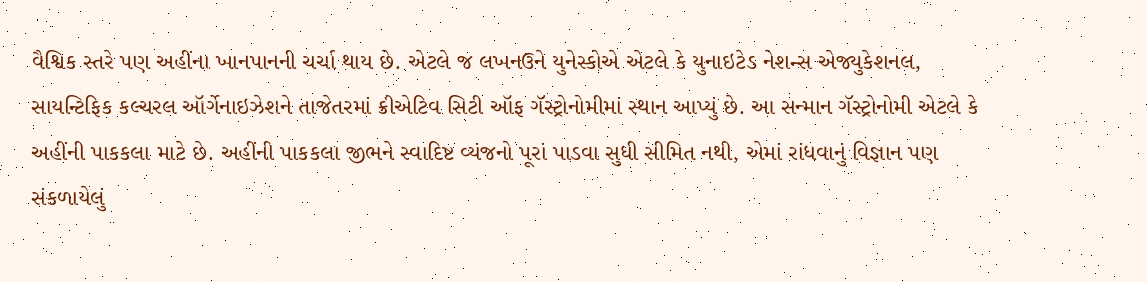વૈશ્વિક સ્તરે પણ અહીંના ખાનપાનની ચર્ચા થાય છે. એટલે જ લખનઉને યુનેસ્કોએ એટલે કે યુનાઇટેડ નેશન્સ એજ્યુકેશનલ, સાયન્ટિફિક કલ્ચરલ ઑર્ગેનાઇઝેશને તાજેતરમાં ક્રીએટિવ સિટી ઑફ ગૅસ્ટ્રોનોમીમાં સ્થાન આપ્યું છે. આ સન્માન ગૅસ્ટ્રોનોમી એટલે કે અહીંની પાકકલા માટે છે. અહીંની પાકકલા જીભને સ્વાદિષ્ટ વ્યંજનો પૂરાં પાડવા સુધી સીમિત નથી, એમાં રાંધવાનું વિજ્ઞાન પણ સંકળાયેલું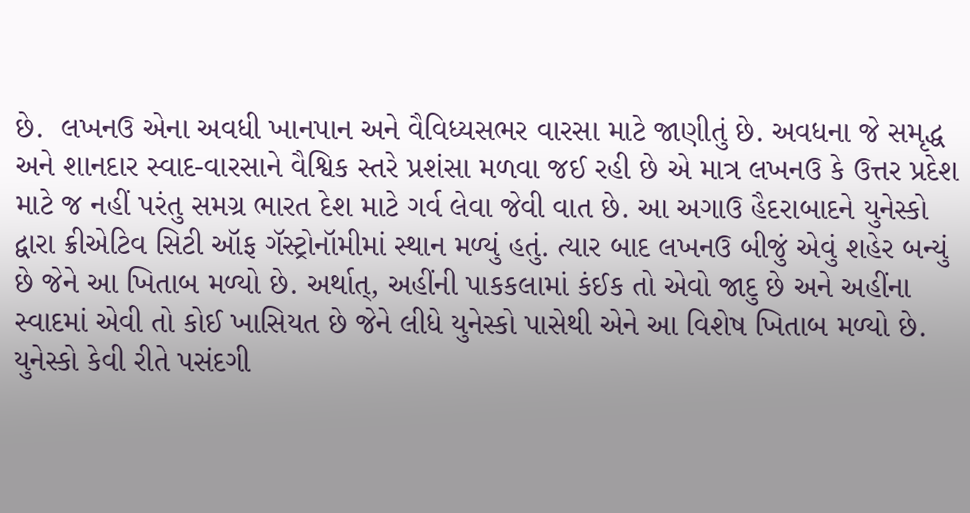છે.  લખનઉ એના અવધી ખાનપાન અને વૈવિધ્યસભર વારસા માટે જાણીતું છે. અવધના જે સમૃદ્ધ અને શાનદાર સ્વાદ-વારસાને વૈશ્વિક સ્તરે પ્રશંસા મળવા જઈ રહી છે એ માત્ર લખનઉ કે ઉત્તર પ્રદેશ માટે જ નહીં પરંતુ સમગ્ર ભારત દેશ માટે ગર્વ લેવા જેવી વાત છે. આ અગાઉ હૈદરાબાદને યુનેસ્કો દ્વારા ક્રીએટિવ સિટી ઑફ ગૅસ્ટ્રોનૉમીમાં સ્થાન મળ્યું હતું. ત્યાર બાદ લખનઉ બીજું એવું શહેર બન્યું છે જેને આ ખિતાબ મળ્યો છે. અર્થાત્, અહીંની પાકકલામાં કંઈક તો એવો જાદુ છે અને અહીંના સ્વાદમાં એવી તો કોઈ ખાસિયત છે જેને લીધે યુનેસ્કો પાસેથી એને આ વિશેષ ખિતાબ મળ્યો છે.  યુનેસ્કો કેવી રીતે પસંદગી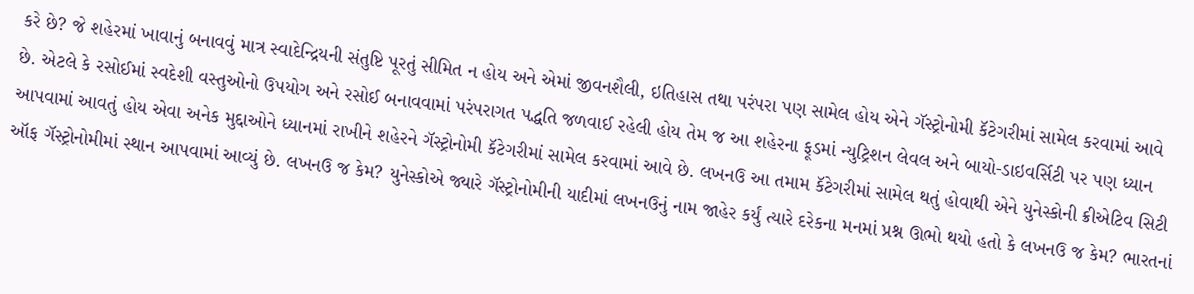કરે છે? જે શહેરમાં ખાવાનું બનાવવું માત્ર સ્વાદેન્દ્રિયની સંતુષ્ટિ પૂરતું સીમિત ન હોય અને એમાં જીવનશૈલી, ઇતિહાસ તથા પરંપરા પણ સામેલ હોય એને ગૅસ્ટ્રોનોમી કૅટેગરીમાં સામેલ કરવામાં આવે છે. એટલે કે રસોઈમાં સ્વદેશી વસ્તુઓનો ઉપયોગ અને રસોઈ બનાવવામાં પરંપરાગત પદ્ધતિ જળવાઈ રહેલી હોય તેમ જ આ શહેરના ફૂડમાં ન્યુટ્રિશન લેવલ અને બાયો-ડાઇવર્સિટી પર પણ ધ્યાન આપવામાં આવતું હોય એવા અનેક મુદ્દાઓને ધ્યાનમાં રાખીને શહેરને ગૅસ્ટ્રોનોમી કૅટેગરીમાં સામેલ કરવામાં આવે છે. લખનઉ આ તમામ કૅટેગરીમાં સામેલ થતું હોવાથી એને યુનેસ્કોની ક્રીએટિવ સિટી ઑફ ગૅસ્ટ્રોનોમીમાં સ્થાન આપવામાં આવ્યું છે. લખનઉ જ કેમ? યુનેસ્કોએ જ્યારે ગૅસ્ટ્રોનોમીની યાદીમાં લખનઉનું નામ જાહેર કર્યું ત્યારે દરેકના મનમાં પ્રશ્ન ઊભો થયો હતો કે લખનઉ જ કેમ? ભારતનાં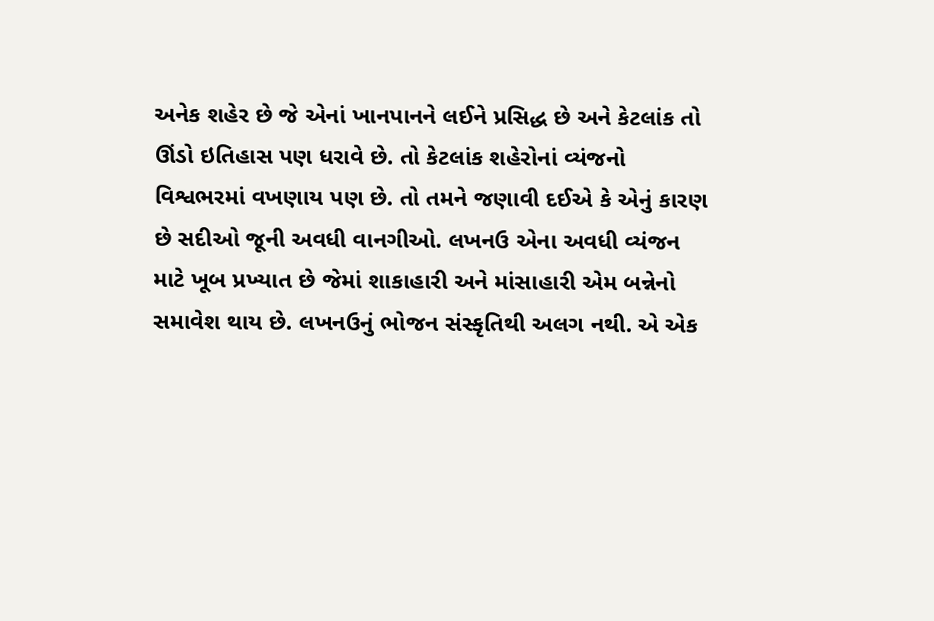અનેક શહેર છે જે એનાં ખાનપાનને લઈને પ્રસિદ્ધ છે અને કેટલાંક તો ઊંડો ઇતિહાસ પણ ધરાવે છે. તો કેટલાંક શહેરોનાં વ્યંજનો વિશ્વભરમાં વખણાય પણ છે. તો તમને જણાવી દઈએ કે એનું કારણ છે સદીઓ જૂની અવધી વાનગીઓ. લખનઉ એના અવધી વ્યંજન માટે ખૂબ પ્રખ્યાત છે જેમાં શાકાહારી અને માંસાહારી એમ બન્નેનો સમાવેશ થાય છે. લખનઉનું ભોજન સંસ્કૃતિથી અલગ નથી. એ એક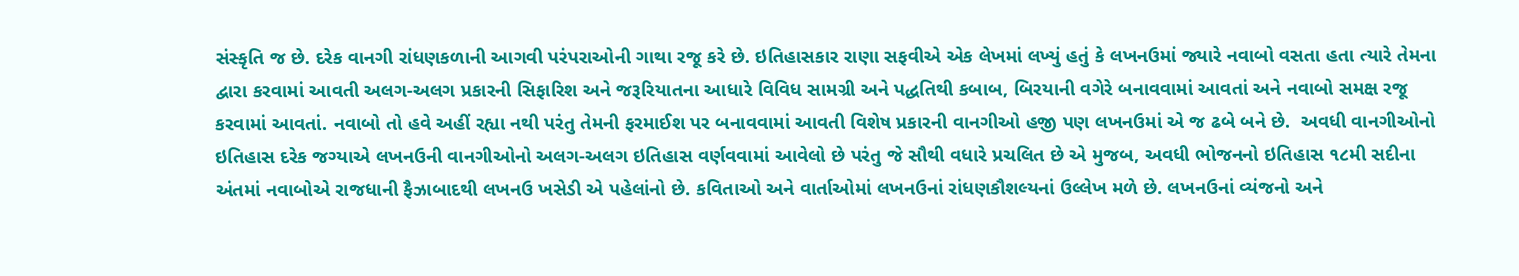સંસ્કૃતિ જ છે. દરેક વાનગી રાંધણકળાની આગવી પરંપરાઓની ગાથા રજૂ કરે છે. ઇતિહાસકાર રાણા સફવીએ એક લેખમાં લખ્યું હતું કે લખનઉમાં જ્યારે નવાબો વસતા હતા ત્યારે તેમના દ્વારા કરવામાં આવતી અલગ-અલગ પ્રકારની સિફારિશ અને જરૂરિયાતના આધારે વિવિધ સામગ્રી અને પદ્ધતિથી કબાબ, બિરયાની વગેરે બનાવવામાં આવતાં અને નવાબો સમક્ષ રજૂ કરવામાં આવતાં. નવાબો તો હવે અહીં રહ્યા નથી પરંતુ તેમની ફરમાઈશ પર બનાવવામાં આવતી વિશેષ પ્રકારની વાનગીઓ હજી પણ લખનઉમાં એ જ ઢબે બને છે.  અવધી વાનગીઓનો ઇતિહાસ દરેક જગ્યાએ લખનઉની વાનગીઓનો અલગ-અલગ ઇતિહાસ વર્ણવવામાં આવેલો છે પરંતુ જે સૌથી વધારે પ્રચલિત છે એ મુજબ, અવધી ભોજનનો ઇતિહાસ ૧૮મી સદીના અંતમાં નવાબોએ રાજધાની ફૈઝાબાદથી લખનઉ ખસેડી એ પહેલાંનો છે. કવિતાઓ અને વાર્તાઓમાં લખનઉનાં રાંધણકૌશલ્યનાં ઉલ્લેખ મળે છે. લખનઉનાં વ્યંજનો અને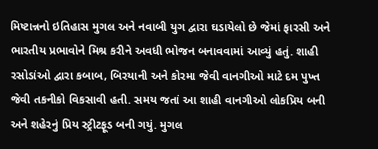મિષ્ટાન્નનો ઇતિહાસ મુગલ અને નવાબી યુગ દ્વારા ઘડાયેલો છે જેમાં ફારસી અને ભારતીય પ્રભાવોને મિશ્ર કરીને અવધી ભોજન બનાવવામાં આવ્યું હતું. શાહી રસોડાંઓ દ્વારા કબાબ, બિરયાની અને કોરમા જેવી વાનગીઓ માટે દમ પુખ્ત જેવી તકનીકો વિકસાવી હતી. સમય જતાં આ શાહી વાનગીઓ લોકપ્રિય બની અને શહેરનું પ્રિય સ્ટ્રીટફૂડ બની ગયું. મુગલ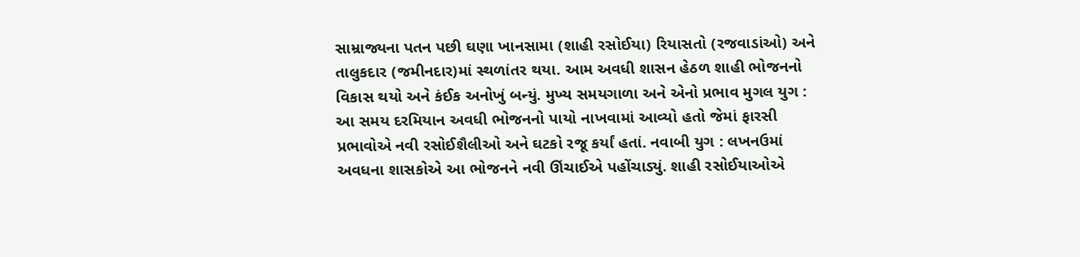સામ્રાજ્યના પતન પછી ઘણા ખાનસામા (શાહી રસોઈયા) રિયાસતો (રજવાડાંઓ) અને તાલુકદાર (જમીનદાર)માં સ્થળાંતર થયા. આમ અવધી શાસન હેઠળ શાહી ભોજનનો વિકાસ થયો અને કંઈક અનોખું બન્યું. મુખ્ય સમયગાળા અને એનો પ્રભાવ મુગલ યુગ : આ સમય દરમિયાન અવધી ભોજનનો પાયો નાખવામાં આવ્યો હતો જેમાં ફારસી પ્રભાવોએ નવી રસોઈશૈલીઓ અને ઘટકો રજૂ કર્યાં હતાં. નવાબી યુગ : લખનઉમાં અવધના શાસકોએ આ ભોજનને નવી ઊંચાઈએ પહોંચાડ્યું. શાહી રસોઈયાઓએ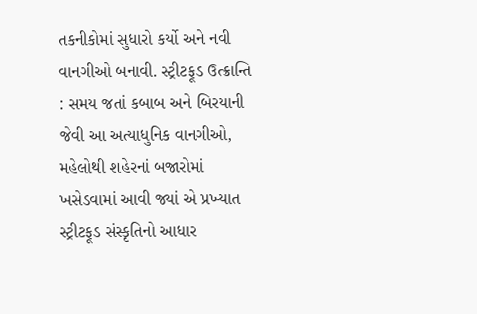તકનીકોમાં સુધારો કર્યો અને નવી વાનગીઓ બનાવી. સ્ટ્રીટફૂડ ઉત્ક્રાન્તિ : સમય જતાં કબાબ અને બિરયાની જેવી આ અત્યાધુનિક વાનગીઓ, મહેલોથી શહેરનાં બજારોમાં ખસેડવામાં આવી જ્યાં એ પ્રખ્યાત સ્ટ્રીટફૂડ સંસ્કૃતિનો આધાર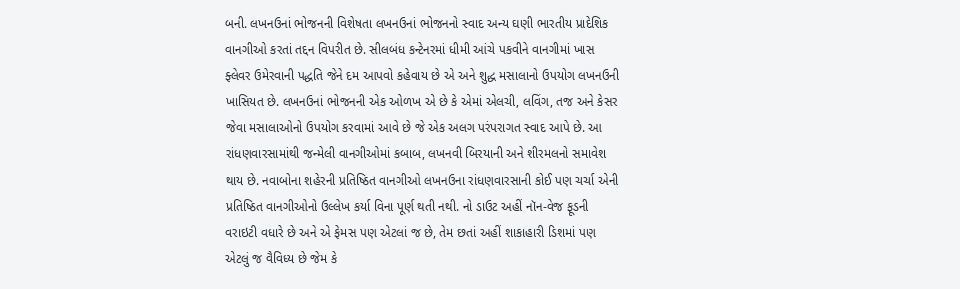બની. લખનઉનાં ભોજનની વિશેષતા લખનઉનાં ભોજનનો સ્વાદ અન્ય ઘણી ભારતીય પ્રાદેશિક વાનગીઓ કરતાં તદ્દન વિપરીત છે. સીલબંધ કન્ટેનરમાં ધીમી આંચે પકવીને વાનગીમાં ખાસ ફ્લેવર ઉમેરવાની પદ્ધતિ જેને દમ આપવો કહેવાય છે એ અને શુદ્ધ મસાલાનો ઉપયોગ લખનઉની ખાસિયત છે. લખનઉનાં ભોજનની એક ઓળખ એ છે કે એમાં એલચી, લવિંગ, તજ અને કેસર જેવા મસાલાઓનો ઉપયોગ કરવામાં આવે છે જે એક અલગ પરંપરાગત સ્વાદ આપે છે. આ રાંધણવારસામાંથી જન્મેલી વાનગીઓમાં કબાબ, લખનવી બિરયાની અને શીરમલનો સમાવેશ થાય છે. નવાબોના શહેરની પ્રતિષ્ઠિત વાનગીઓ લખનઉના રાંધણવારસાની કોઈ પણ ચર્ચા એની પ્રતિષ્ઠિત વાનગીઓનો ઉલ્લેખ કર્યા વિના પૂર્ણ થતી નથી. નો ડાઉટ અહીં નૉન-વેજ ફૂડની વરાઇટી વધારે છે અને એ ફેમસ પણ એટલાં જ છે, તેમ છતાં અહીં શાકાહારી ડિશમાં પણ એટલું જ વૈવિધ્ય છે જેમ કે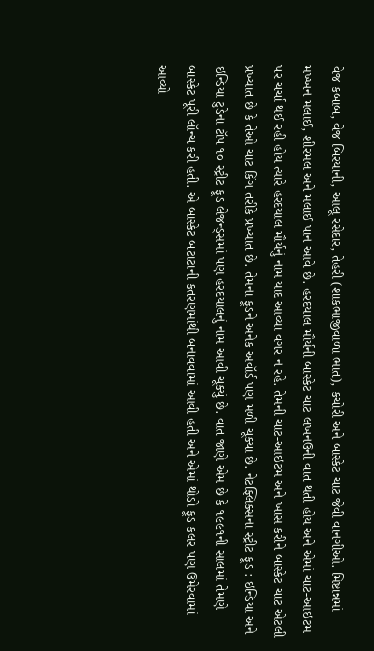વેજ કબાબ, વેજ બિરયાની, આલૂ રસેદાર, તેહરી (શાકભાજીવાળા ભાત), કચોરી અને બાસ્કેટ ચાટ જેવી વાનગીઓ. મિષ્ટાન્નમાં મખ્ખન મલાઈ, શીરમલ અને મલાઈ પાન આવે છે. હરદયાલ મૌર્યની બાસ્કેટ ચાટ લખનઉની વાત થતી હોય અને એમાં ચાટ-આઇટમ પર ચર્ચા થઈ રહી હોય ત્યારે હરદયાલ મૌર્યનું નામ યાદ આવ્યા વગર ન રહે. તેમની ચાટ-આઇટમ અને ખાસ કરીને બાસ્કેટ ચાટ એટલી પ્રખ્યાત છે કે તેઓ ચાટ કિંગ તરીકે પ્રખ્યાત છે. તેમના ફૂડને અનેક અવૉર્ડ પણ મળી ચૂક્યા છે. નેટફ્લિક્સના સ્ટ્રીટ ફૂડ : ઇન્ડિયા અને ઇન્ડિયા ટુડેના ટૉપ ૧૦ સ્ટ્રીટ ફૂડ લેજન્ડ્સમાં પણ હરદયાલનું નામ આવી ચૂક્યું છે. વાત જાણે એમ છે કે ૧૯૯૧ની સાલમાં તેમણે બાસ્કેટ પૂરી લૉન્ચ કરી હતી. એ બાસ્કેટ બટાટાની કતરણમાંથી બનાવવામાં આવી હતી અને એમાં થોડો ફૂડ કલર પણ ઉમેરવામાં આવ્યો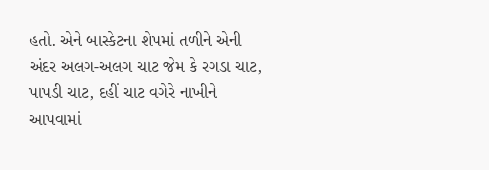હતો. એને બાસ્કેટના શેપમાં તળીને એની અંદર અલગ-અલગ ચાટ જેમ કે રગડા ચાટ, પાપડી ચાટ, દહીં ચાટ વગેરે નાખીને આપવામાં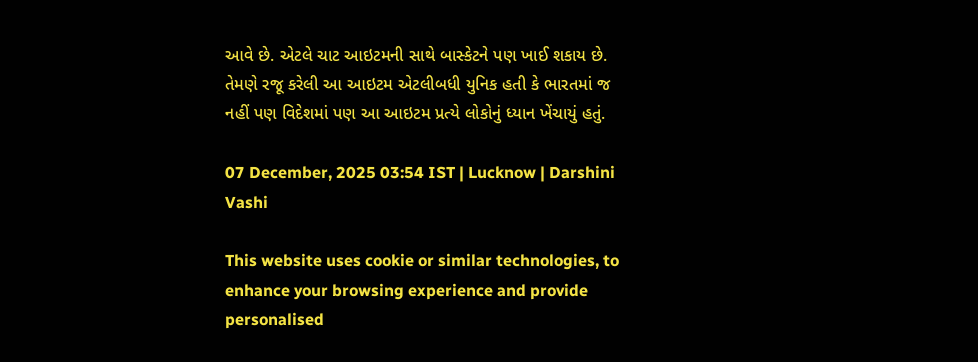આવે છે. એટલે ચાટ આઇટમની સાથે બાસ્કેટને પણ ખાઈ શકાય છે. તેમણે રજૂ કરેલી આ આઇટમ એટલીબધી યુનિક હતી કે ભારતમાં જ નહીં પણ વિદેશમાં પણ આ આઇટમ પ્રત્યે લોકોનું ધ્યાન ખેંચાયું હતું.

07 December, 2025 03:54 IST | Lucknow | Darshini Vashi

This website uses cookie or similar technologies, to enhance your browsing experience and provide personalised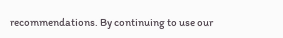recommendations. By continuing to use our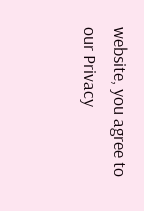website, you agree to our Privacy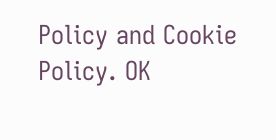Policy and Cookie Policy. OK